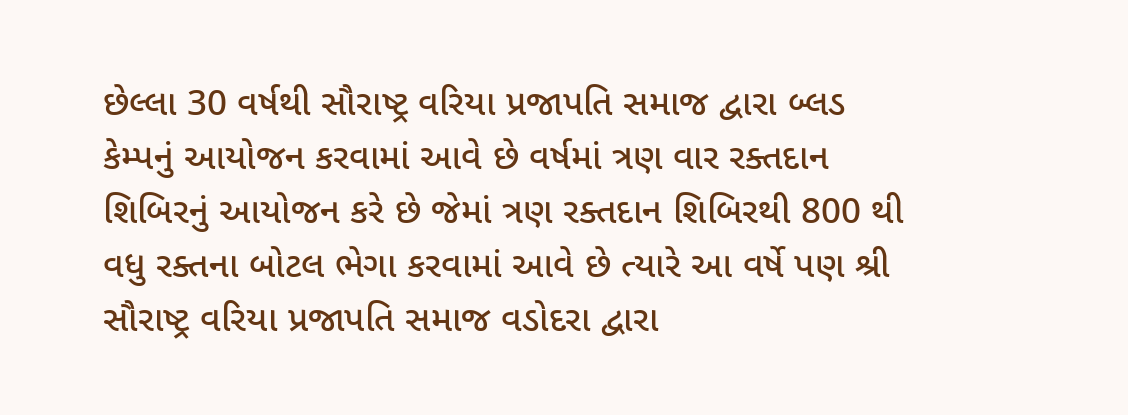છેલ્લા 30 વર્ષથી સૌરાષ્ટ્ર વરિયા પ્રજાપતિ સમાજ દ્વારા બ્લડ કેમ્પનું આયોજન કરવામાં આવે છે વર્ષમાં ત્રણ વાર રક્તદાન શિબિરનું આયોજન કરે છે જેમાં ત્રણ રક્તદાન શિબિરથી 800 થી વધુ રક્તના બોટલ ભેગા કરવામાં આવે છે ત્યારે આ વર્ષે પણ શ્રી સૌરાષ્ટ્ર વરિયા પ્રજાપતિ સમાજ વડોદરા દ્વારા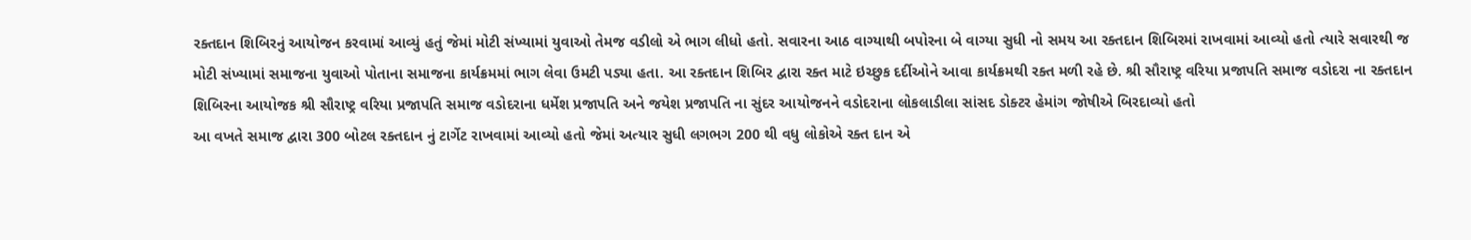રક્તદાન શિબિરનું આયોજન કરવામાં આવ્યું હતું જેમાં મોટી સંખ્યામાં યુવાઓ તેમજ વડીલો એ ભાગ લીધો હતો. સવારના આઠ વાગ્યાથી બપોરના બે વાગ્યા સુધી નો સમય આ રક્તદાન શિબિરમાં રાખવામાં આવ્યો હતો ત્યારે સવારથી જ મોટી સંખ્યામાં સમાજના યુવાઓ પોતાના સમાજના કાર્યક્રમમાં ભાગ લેવા ઉમટી પડ્યા હતા. આ રક્તદાન શિબિર દ્વારા રક્ત માટે ઇચ્છુક દર્દીઓને આવા કાર્યક્રમથી રક્ત મળી રહે છે. શ્રી સૌરાષ્ટ્ર વરિયા પ્રજાપતિ સમાજ વડોદરા ના રક્તદાન શિબિરના આયોજક શ્રી સૌરાષ્ટ્ર વરિયા પ્રજાપતિ સમાજ વડોદરાના ધર્મેશ પ્રજાપતિ અને જયેશ પ્રજાપતિ ના સુંદર આયોજનને વડોદરાના લોકલાડીલા સાંસદ ડોક્ટર હેમાંગ જોષીએ બિરદાવ્યો હતો
આ વખતે સમાજ દ્વારા 300 બોટલ રક્તદાન નું ટાર્ગેટ રાખવામાં આવ્યો હતો જેમાં અત્યાર સુધી લગભગ 200 થી વધુ લોકોએ રક્ત દાન એ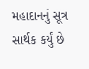મહાદાનનું સૂત્ર સાર્થક કર્યું છે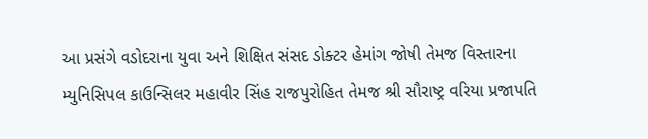આ પ્રસંગે વડોદરાના યુવા અને શિક્ષિત સંસદ ડોક્ટર હેમાંગ જોષી તેમજ વિસ્તારના મ્યુનિસિપલ કાઉન્સિલર મહાવીર સિંહ રાજપુરોહિત તેમજ શ્રી સૌરાષ્ટ્ર વરિયા પ્રજાપતિ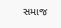સમાજ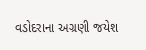વડોદરાના અગ્રણી જયેશ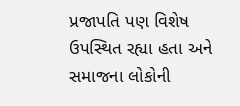પ્રજાપતિ પણ વિશેષ ઉપસ્થિત રહ્યા હતા અને સમાજના લોકોની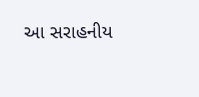આ સરાહનીય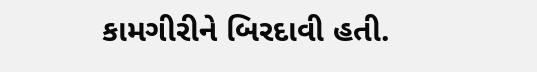કામગીરીને બિરદાવી હતી.